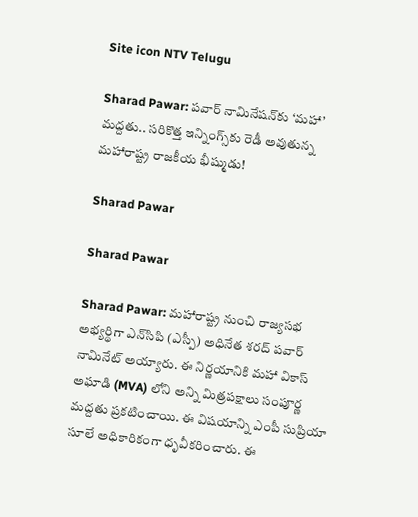Site icon NTV Telugu

Sharad Pawar: పవార్ నామినేషన్‌కు ‘మహా’ మద్దతు.. సరికొత్త ఇన్నింగ్స్‌కు రెడీ అవుతున్న మహారాష్ట్ర రాజకీయ భీష్ముడు!

Sharad Pawar

Sharad Pawar

Sharad Pawar: మహారాష్ట్ర నుంచి రాజ్యసభ అభ్యర్థిగా ఎన్‌సిపి (ఎస్పీ) అధినేత శరద్ పవార్ నామినేట్ అయ్యారు. ఈ నిర్ణయానికి మహా వికాస్ అఘాడి (MVA) లోని అన్ని మిత్రపక్షాలు సంపూర్ణ మద్దతు ప్రకటించాయి. ఈ విషయాన్ని ఎంపీ సుప్రియా సూలే అధికారికంగా ధృవీకరించారు. ఈ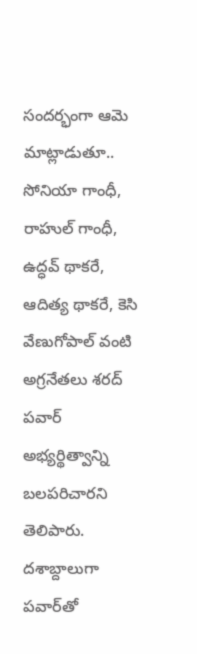సందర్భంగా ఆమె మాట్లాడుతూ.. సోనియా గాంధీ, రాహుల్ గాంధీ, ఉద్ధవ్ థాకరే, ఆదిత్య థాకరే, కెసి వేణుగోపాల్ వంటి అగ్రనేతలు శరద్ పవార్ అభ్యర్థిత్వాన్ని బలపరిచారని తెలిపారు. దశాబ్దాలుగా పవార్‌తో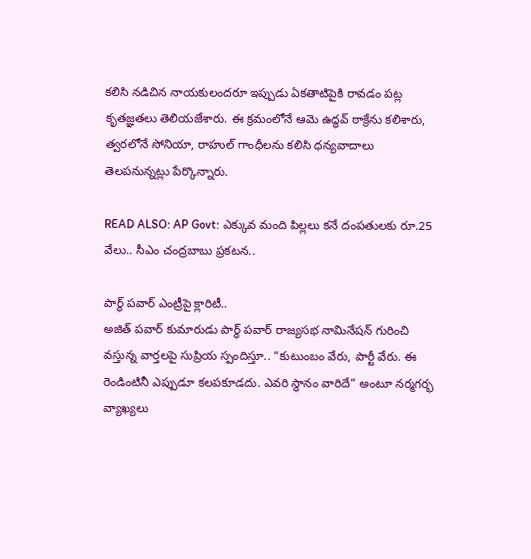కలిసి నడిచిన నాయకులందరూ ఇప్పుడు ఏకతాటిపైకి రావడం పట్ల కృతజ్ఞతలు తెలియజేశారు. ఈ క్రమంలోనే ఆమె ఉద్ధవ్ ఠాక్రేను కలిశారు, త్వరలోనే సోనియా, రాహుల్ గాంధీలను కలిసి ధన్యవాదాలు తెలపనున్నట్లు పేర్కొన్నారు.

READ ALSO: AP Govt: ఎక్కువ మంది పిల్లలు కనే దంపతులకు రూ.25 వేలు.. సీఎం చంద్రబాబు ప్రకటన..

పార్థ్ పవార్ ఎంట్రీపై క్లారిటీ..
అజిత్ పవార్ కుమారుడు పార్థ్ పవార్ రాజ్యసభ నామినేషన్ గురించి వస్తున్న వార్తలపై సుప్రియ స్పందిస్తూ.. “కుటుంబం వేరు, పార్టీ వేరు. ఈ రెండింటినీ ఎప్పుడూ కలపకూడదు. ఎవరి స్థానం వారిదే” అంటూ నర్మగర్భ వ్యాఖ్యలు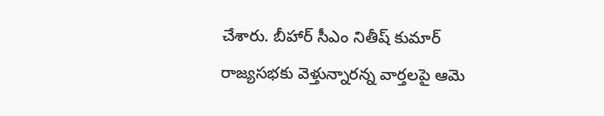చేశారు. బీహార్ సీఎం నితీష్ కుమార్ రాజ్యసభకు వెళ్తున్నారన్న వార్తలపై ఆమె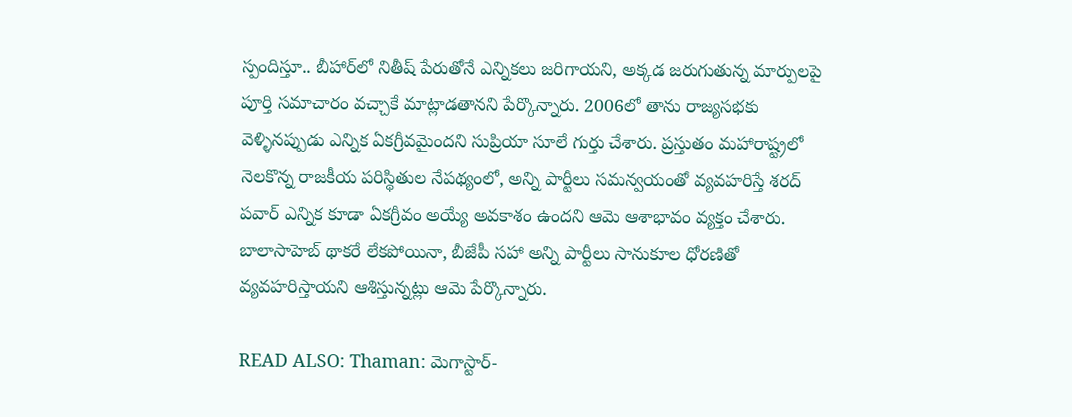స్పందిస్తూ.. బీహార్‌లో నితీష్ పేరుతోనే ఎన్నికలు జరిగాయని, అక్కడ జరుగుతున్న మార్పులపై పూర్తి సమాచారం వచ్చాకే మాట్లాడతానని పేర్కొన్నారు. 2006లో తాను రాజ్యసభకు వెళ్ళినప్పుడు ఎన్నిక ఏకగ్రీవమైందని సుప్రియా సూలే గుర్తు చేశారు. ప్రస్తుతం మహారాష్ట్రలో నెలకొన్న రాజకీయ పరిస్థితుల నేపథ్యంలో, అన్ని పార్టీలు సమన్వయంతో వ్యవహరిస్తే శరద్ పవార్ ఎన్నిక కూడా ఏకగ్రీవం అయ్యే అవకాశం ఉందని ఆమె ఆశాభావం వ్యక్తం చేశారు. బాలాసాహెబ్ థాకరే లేకపోయినా, బీజేపీ సహా అన్ని పార్టీలు సానుకూల ధోరణితో వ్యవహరిస్తాయని ఆశిస్తున్నట్లు ఆమె పేర్కొన్నారు.

READ ALSO: Thaman: మెగాస్టార్‌-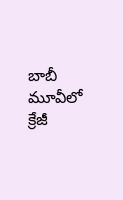బాబీ మూవీలో క్రేజీ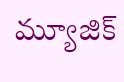మ్యూజిక్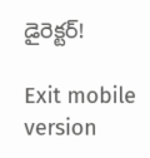డైరెక్టర్!

Exit mobile version